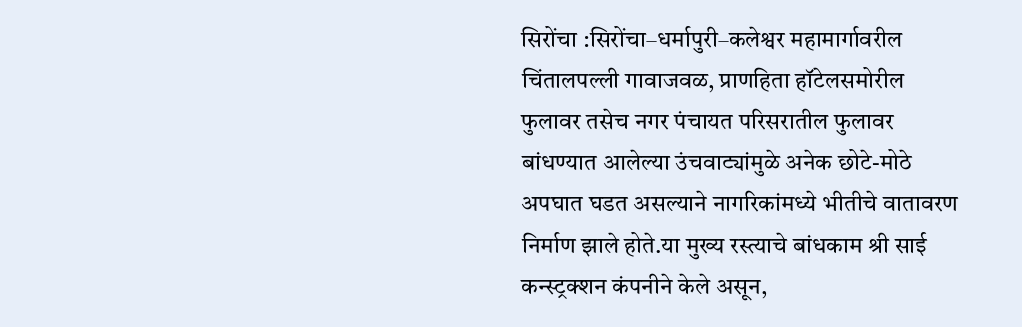सिरोंचा :सिरोंचा–धर्मापुरी–कलेश्वर महामार्गावरील चिंतालपल्ली गावाजवळ, प्राणहिता हॉटेलसमोरील फुलावर तसेच नगर पंचायत परिसरातील फुलावर बांधण्यात आलेल्या उंचवाट्यांमुळे अनेक छोटे-मोठे अपघात घडत असल्याने नागरिकांमध्ये भीतीचे वातावरण निर्माण झाले होते.या मुख्य रस्त्याचे बांधकाम श्री साई कन्स्ट्रक्शन कंपनीने केले असून,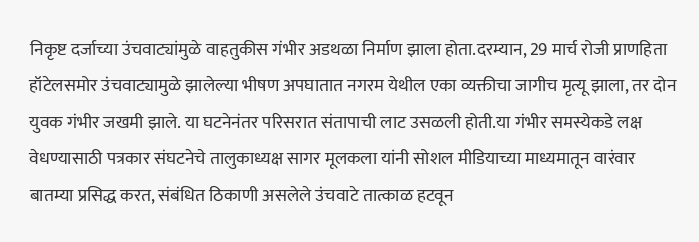निकृष्ट दर्जाच्या उंचवाट्यांमुळे वाहतुकीस गंभीर अडथळा निर्माण झाला होता.दरम्यान, 29 मार्च रोजी प्राणहिता हॉटेलसमोर उंचवाट्यामुळे झालेल्या भीषण अपघातात नगरम येथील एका व्यक्तीचा जागीच मृत्यू झाला, तर दोन युवक गंभीर जखमी झाले. या घटनेनंतर परिसरात संतापाची लाट उसळली होती.या गंभीर समस्येकडे लक्ष वेधण्यासाठी पत्रकार संघटनेचे तालुकाध्यक्ष सागर मूलकला यांनी सोशल मीडियाच्या माध्यमातून वारंवार बातम्या प्रसिद्ध करत, संबंधित ठिकाणी असलेले उंचवाटे तात्काळ हटवून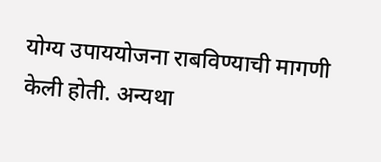योग्य उपाययोजना राबविण्याची मागणी केली होती. अन्यथा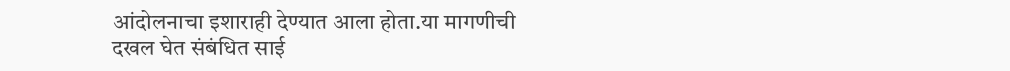आंदोलनाचा इशाराही देण्यात आला होता.या मागणीची दखल घेत संबंधित साई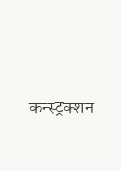कन्स्ट्रक्शन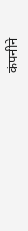कंपनीने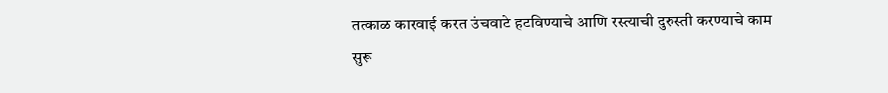तत्काळ कारवाई करत उंचवाटे हटविण्याचे आणि रस्त्याची दुरुस्ती करण्याचे काम सुरू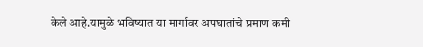केले आहे.यामुळे भविष्यात या मार्गावर अपघातांचे प्रमाण कमी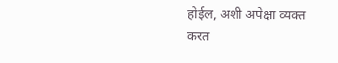होईल, अशी अपेक्षा व्यक्त करत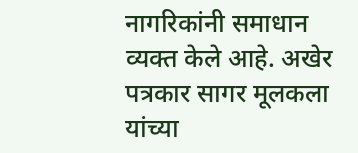नागरिकांनी समाधान व्यक्त केले आहे. अखेर पत्रकार सागर मूलकला यांच्या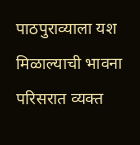पाठपुराव्याला यश मिळाल्याची भावना परिसरात व्यक्त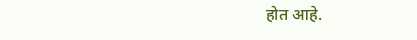होत आहे.